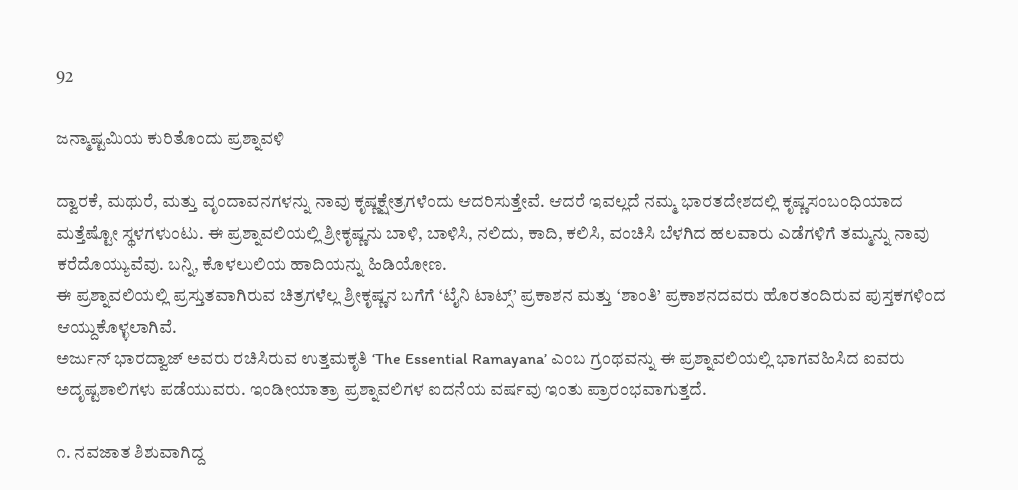92

ಜನ್ಮಾಷ್ಟಮಿಯ ಕುರಿತೊಂದು ಪ್ರಶ್ನಾವಳಿ

ದ್ವಾರಕೆ, ಮಥುರೆ, ಮತ್ತು ವೃಂದಾವನಗಳನ್ನು ನಾವು ಕೃಷ್ಣಕ್ಷೇತ್ರಗಳೆಂದು ಆದರಿಸುತ್ತೇವೆ. ಆದರೆ ಇವಲ್ಲದೆ ನಮ್ಮ ಭಾರತದೇಶದಲ್ಲಿ ಕೃಷ್ಣಸಂಬಂಧಿಯಾದ ಮತ್ತೆಷ್ಟೋ ಸ್ಥಳಗಳುಂಟು. ಈ ಪ್ರಶ್ನಾವಲಿಯಲ್ಲಿ ಶ್ರೀಕೃಷ್ಣನು ಬಾಳಿ, ಬಾಳಿಸಿ, ನಲಿದು, ಕಾದಿ, ಕಲಿಸಿ, ವಂಚಿಸಿ ಬೆಳಗಿದ ಹಲವಾರು ಎಡೆಗಳಿಗೆ ತಮ್ಮನ್ನು ನಾವು ಕರೆದೊಯ್ಯುವೆವು. ಬನ್ನಿ, ಕೊಳಲುಲಿಯ ಹಾದಿಯನ್ನು ಹಿಡಿಯೋಣ.
ಈ ಪ್ರಶ್ನಾವಲಿಯಲ್ಲಿ ಪ್ರಸ್ತುತವಾಗಿರುವ ಚಿತ್ರಗಳೆಲ್ಲ ಶ್ರೀಕೃಷ್ಣನ ಬಗೆಗೆ ‘ಟೈನಿ ಟಾಟ್ಸ್’ ಪ್ರಕಾಶನ ಮತ್ತು ‘ಶಾಂತಿ’ ಪ್ರಕಾಶನದವರು ಹೊರತಂದಿರುವ ಪುಸ್ತಕಗಳಿಂದ ಆಯ್ದುಕೊಳ್ಳಲಾಗಿವೆ.
ಅರ್ಜುನ್ ಭಾರದ್ವಾಜ್ ಅವರು ರಚಿಸಿರುವ ಉತ್ತಮಕೃತಿ ‘The Essential Ramayana’ ಎಂಬ ಗ್ರಂಥವನ್ನು ಈ ಪ್ರಶ್ನಾವಲಿಯಲ್ಲಿ ಭಾಗವಹಿಸಿದ ಐವರು ಅದೃಷ್ಟಶಾಲಿಗಳು ಪಡೆಯುವರು. ಇಂಡೀಯಾತ್ರಾ ಪ್ರಶ್ನಾವಲಿಗಳ ಐದನೆಯ ವರ್ಷವು ಇಂತು ಪ್ರಾರಂಭವಾಗುತ್ತದೆ.

೧. ನವಜಾತ ಶಿಶುವಾಗಿದ್ದ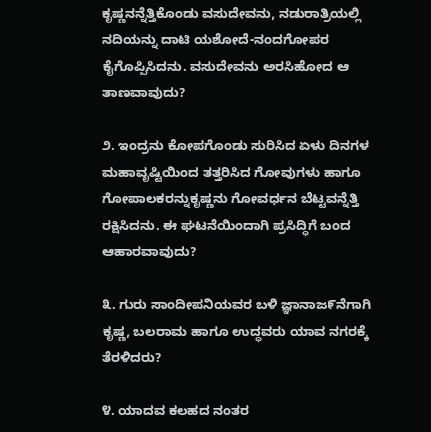ಕೃಷ್ಣನನ್ನೆತ್ತಿಕೊಂಡು ವಸುದೇವನು, ನಡುರಾತ್ರಿಯಲ್ಲಿ ನದಿಯನ್ನು ದಾಟಿ ಯಶೋದೆ-ನಂದಗೋಪರ ಕೈಗೊಪ್ಪಿಸಿದನು. ವಸುದೇವನು ಅರಸಿಹೋದ ಆ ತಾಣವಾವುದು?

೨. ಇಂದ್ರನು ಕೋಪಗೊಂಡು ಸುರಿಸಿದ ಏಳು ದಿನಗಳ ಮಹಾವೃಷ್ಟಿಯಿಂದ ತತ್ತರಿಸಿದ ಗೋವುಗಳು ಹಾಗೂ ಗೋಪಾಲಕರನ್ನುಕೃಷ್ಣನು ಗೋವರ್ಧನ ಬೆಟ್ಟವನ್ನೆತ್ತಿ ರಕ್ಷಿಸಿದನು. ಈ ಘಟನೆಯಿಂದಾಗಿ ಪ್ರಸಿದ್ಧಿಗೆ ಬಂದ ಆಹಾರವಾವುದು?

೩. ಗುರು ಸಾಂದೀಪನಿಯವರ ಬಳಿ ಜ್ಞಾನಾಜ೯ನೆಗಾಗಿ ಕೃಷ್ಣ, ಬಲರಾಮ ಹಾಗೂ ಉದ್ಧವರು ಯಾವ ನಗರಕ್ಕೆ ತೆರಳಿದರು?

೪. ಯಾದವ ಕಲಹದ ನಂತರ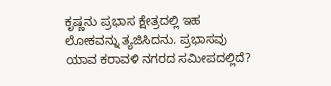ಕೃಷ್ಣನು ಪ್ರಭಾಸ ಕ್ಷೇತ್ರದಲ್ಲಿ ಇಹ ಲೋಕವನ್ನು ತ್ಯಜಿಸಿದನು. ಪ್ರಭಾಸವು ಯಾವ ಕರಾವಳಿ ನಗರದ ಸಮೀಪದಲ್ಲಿದೆ?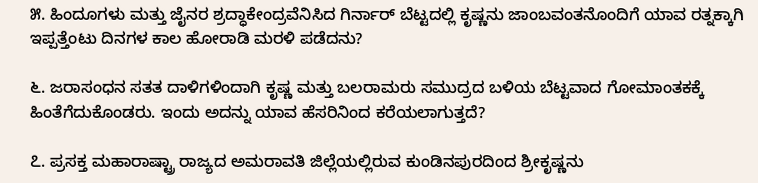೫. ಹಿಂದೂಗಳು ಮತ್ತು ಜೈನರ ಶ್ರದ್ಧಾಕೇಂದ್ರವೆನಿಸಿದ ಗಿರ್ನಾರ್ ಬೆಟ್ಟದಲ್ಲಿ ಕೃಷ್ಣನು ಜಾಂಬವಂತನೊಂದಿಗೆ ಯಾವ ರತ್ನಕ್ಕಾಗಿ ಇಪ್ಪತ್ತೆಂಟು ದಿನಗಳ ಕಾಲ ಹೋರಾಡಿ ಮರಳಿ ಪಡೆದನು?

೬. ಜರಾಸಂಧನ ಸತತ ದಾಳಿಗಳಿಂದಾಗಿ ಕೃಷ್ಣ ಮತ್ತು ಬಲರಾಮರು ಸಮುದ್ರದ ಬಳಿಯ ಬೆಟ್ಟವಾದ ಗೋಮಾಂತಕಕ್ಕೆ ಹಿಂತೆಗೆದುಕೊಂಡರು. ಇಂದು ಅದನ್ನು ಯಾವ ಹೆಸರಿನಿಂದ ಕರೆಯಲಾಗುತ್ತದೆ?

೭. ಪ್ರಸಕ್ತ ಮಹಾರಾಷ್ಟ್ರಾ ರಾಜ್ಯದ ಅಮರಾವತಿ ಜಿಲ್ಲೆಯಲ್ಲಿರುವ ಕುಂಡಿನಪುರದಿಂದ ಶ್ರೀಕೃಷ್ಣನು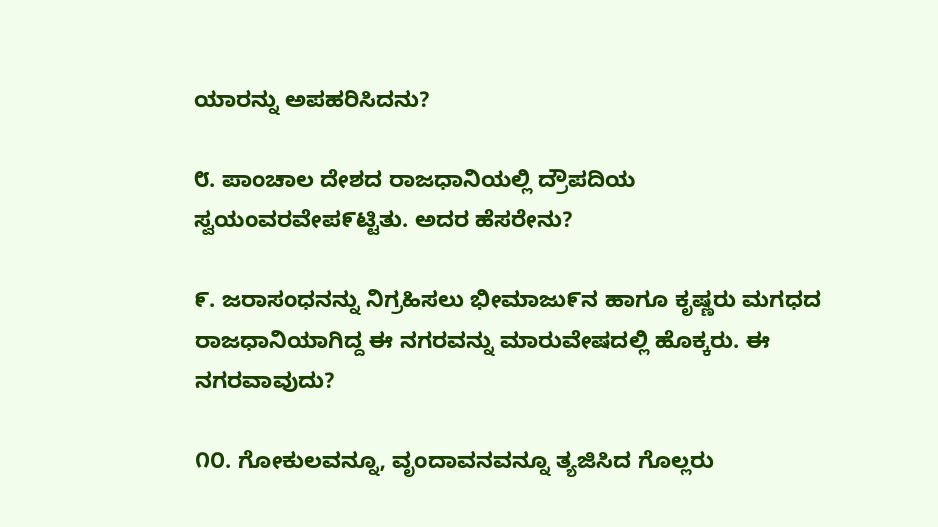ಯಾರನ್ನು ಅಪಹರಿಸಿದನು?

೮. ಪಾಂಚಾಲ ದೇಶದ ರಾಜಧಾನಿಯಲ್ಲಿ ದ್ರೌಪದಿಯ ಸ್ವಯಂವರವೇಪ೯ಟ್ಟಿತು. ಅದರ ಹೆಸರೇನು?

೯. ಜರಾಸಂಧನನ್ನು ನಿಗ್ರಹಿಸಲು ಭೀಮಾಜು೯ನ ಹಾಗೂ ಕೃಷ್ಣರು ಮಗಧದ ರಾಜಧಾನಿಯಾಗಿದ್ದ ಈ ನಗರವನ್ನು ಮಾರುವೇಷದಲ್ಲಿ ಹೊಕ್ಕರು. ಈ ನಗರವಾವುದು?

೧೦. ಗೋಕುಲವನ್ನೂ, ವೃಂದಾವನವನ್ನೂ ತ್ಯಜಿಸಿದ ಗೊಲ್ಲರು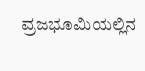ವ್ರಜಭೂಮಿಯಲ್ಲಿನ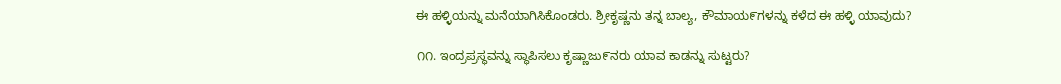ಈ ಹಳ್ಳಿಯನ್ನು ಮನೆಯಾಗಿಸಿಕೊಂಡರು. ಶ್ರೀಕೃಷ್ಣನು ತನ್ನ ಬಾಲ್ಯ, ಕೌಮಾಯ೯ಗಳನ್ನು ಕಳೆದ ಈ ಹಳ್ಳಿ ಯಾವುದು?

೧೧. ಇಂದ್ರಪ್ರಸ್ಥವನ್ನು ಸ್ಥಾಪಿಸಲು ಕೃಷ್ಣಾಜು೯ನರು ಯಾವ ಕಾಡನ್ನು ಸುಟ್ಟರು?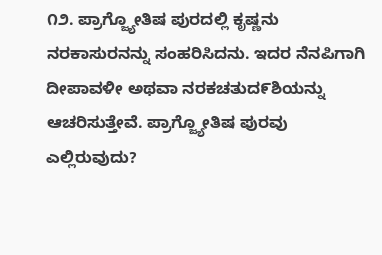೧೨. ಪ್ರಾಗ್ಜ್ಯೋತಿಷ ಪುರದಲ್ಲಿ ಕೃಷ್ಣನು ನರಕಾಸುರನನ್ನು ಸಂಹರಿಸಿದನು. ಇದರ ನೆನಪಿಗಾಗಿ ದೀಪಾವಳೀ ಅಥವಾ ನರಕಚತುದ೯ಶಿಯನ್ನು ಆಚರಿಸುತ್ತೇವೆ. ಪ್ರಾಗ್ಜ್ಯೋತಿಷ ಪುರವು ಎಲ್ಲಿರುವುದು?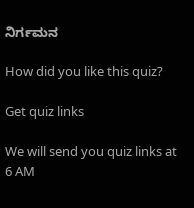ನಿರ್ಗಮನ

How did you like this quiz?

Get quiz links

We will send you quiz links at 6 AM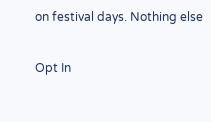on festival days. Nothing else

Opt In